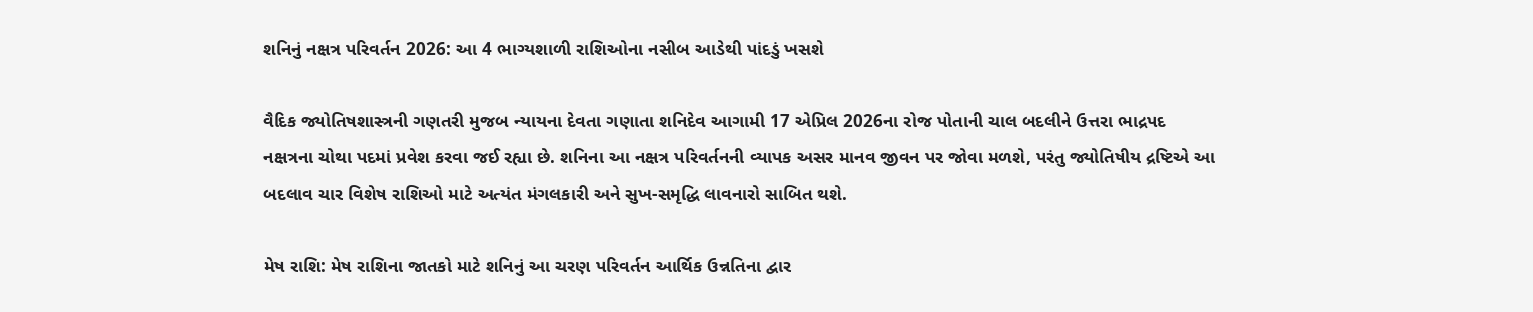શનિનું નક્ષત્ર પરિવર્તન 2026: આ 4 ભાગ્યશાળી રાશિઓના નસીબ આડેથી પાંદડું ખસશે

વૈદિક જ્યોતિષશાસ્ત્રની ગણતરી મુજબ ન્યાયના દેવતા ગણાતા શનિદેવ આગામી 17 એપ્રિલ 2026ના રોજ પોતાની ચાલ બદલીને ઉત્તરા ભાદ્રપદ નક્ષત્રના ચોથા પદમાં પ્રવેશ કરવા જઈ રહ્યા છે. શનિના આ નક્ષત્ર પરિવર્તનની વ્યાપક અસર માનવ જીવન પર જોવા મળશે, પરંતુ જ્યોતિષીય દ્રષ્ટિએ આ બદલાવ ચાર વિશેષ રાશિઓ માટે અત્યંત મંગલકારી અને સુખ-સમૃદ્ધિ લાવનારો સાબિત થશે.

મેષ રાશિ: મેષ રાશિના જાતકો માટે શનિનું આ ચરણ પરિવર્તન આર્થિક ઉન્નતિના દ્વાર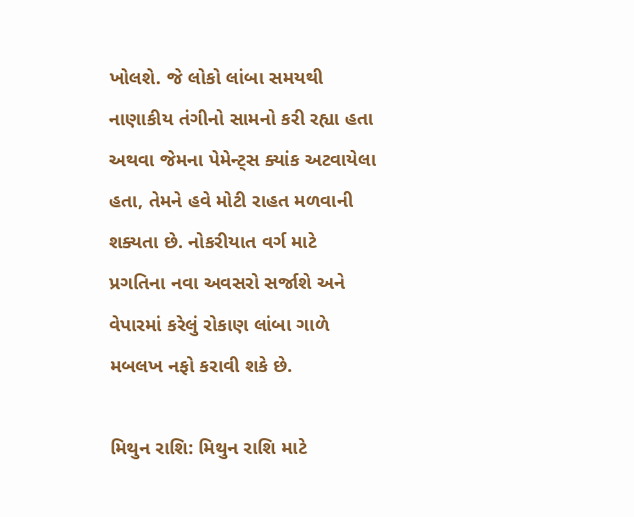ખોલશે. જે લોકો લાંબા સમયથી નાણાકીય તંગીનો સામનો કરી રહ્યા હતા અથવા જેમના પેમેન્ટ્સ ક્યાંક અટવાયેલા હતા, તેમને હવે મોટી રાહત મળવાની શક્યતા છે. નોકરીયાત વર્ગ માટે પ્રગતિના નવા અવસરો સર્જાશે અને વેપારમાં કરેલું રોકાણ લાંબા ગાળે મબલખ નફો કરાવી શકે છે.

મિથુન રાશિ: મિથુન રાશિ માટે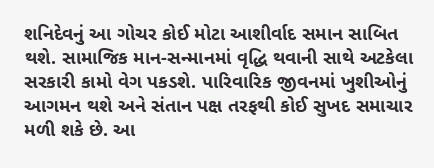શનિદેવનું આ ગોચર કોઈ મોટા આશીર્વાદ સમાન સાબિત થશે. સામાજિક માન-સન્માનમાં વૃદ્ધિ થવાની સાથે અટકેલા સરકારી કામો વેગ પકડશે. પારિવારિક જીવનમાં ખુશીઓનું આગમન થશે અને સંતાન પક્ષ તરફથી કોઈ સુખદ સમાચાર મળી શકે છે. આ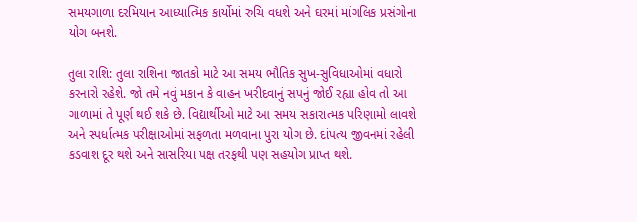સમયગાળા દરમિયાન આધ્યાત્મિક કાર્યોમાં રુચિ વધશે અને ઘરમાં માંગલિક પ્રસંગોના યોગ બનશે.

તુલા રાશિ: તુલા રાશિના જાતકો માટે આ સમય ભૌતિક સુખ-સુવિધાઓમાં વધારો કરનારો રહેશે. જો તમે નવું મકાન કે વાહન ખરીદવાનું સપનું જોઈ રહ્યા હોવ તો આ ગાળામાં તે પૂર્ણ થઈ શકે છે. વિદ્યાર્થીઓ માટે આ સમય સકારાત્મક પરિણામો લાવશે અને સ્પર્ધાત્મક પરીક્ષાઓમાં સફળતા મળવાના પુરા યોગ છે. દાંપત્ય જીવનમાં રહેલી કડવાશ દૂર થશે અને સાસરિયા પક્ષ તરફથી પણ સહયોગ પ્રાપ્ત થશે.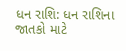ધન રાશિ: ધન રાશિના જાતકો માટે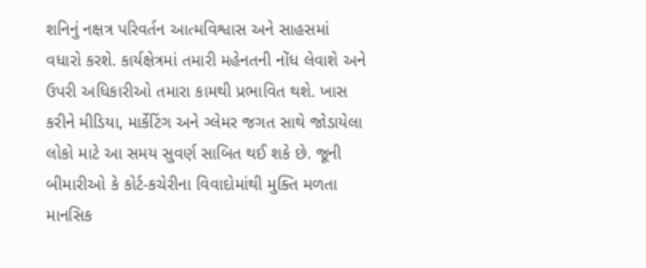શનિનું નક્ષત્ર પરિવર્તન આત્મવિશ્વાસ અને સાહસમાં વધારો કરશે. કાર્યક્ષેત્રમાં તમારી મહેનતની નોંધ લેવાશે અને ઉપરી અધિકારીઓ તમારા કામથી પ્રભાવિત થશે. ખાસ કરીને મીડિયા, માર્કેટિંગ અને ગ્લેમર જગત સાથે જોડાયેલા લોકો માટે આ સમય સુવર્ણ સાબિત થઈ શકે છે. જૂની બીમારીઓ કે કોર્ટ-કચેરીના વિવાદોમાંથી મુક્તિ મળતા માનસિક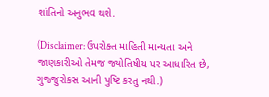શાંતિનો અનુભવ થશે.

(Disclaimer: ઉપરોક્ત માહિતી માન્યતા અને જાણકારીઓ તેમજ જ્યોતિષીય પર આધારિત છે, ગુજ્જુરોકસ આની પુષ્ટિ કરતુ નથી.)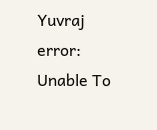Yuvraj
error: Unable To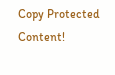Copy Protected Content!